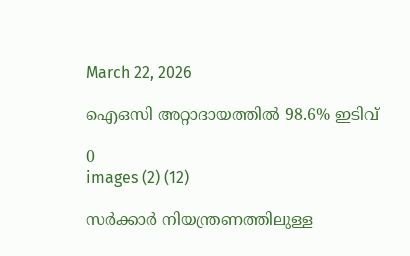March 22, 2026

ഐഒസി അറ്റാദായത്തില്‍ 98.6% ഇടിവ്

0
images (2) (12)

സര്‍ക്കാര്‍ നിയന്ത്രണത്തിലുള്ള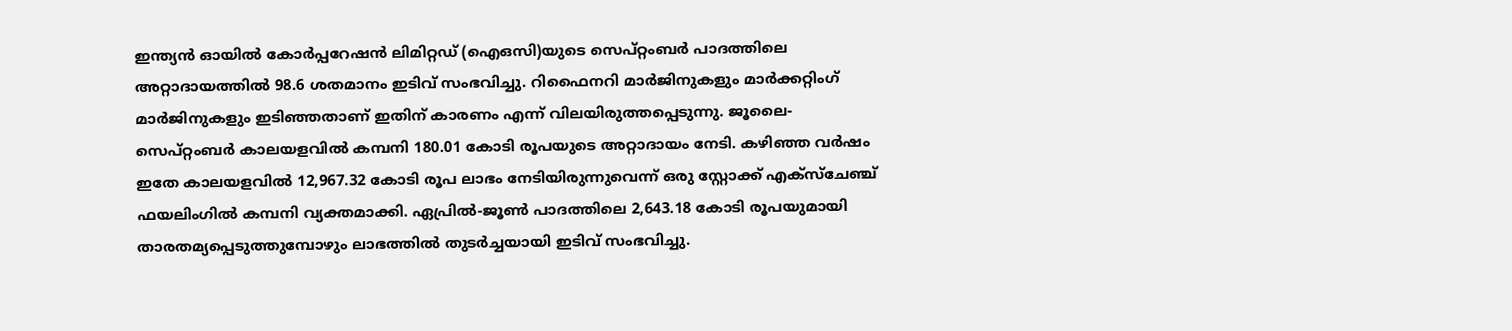ഇന്ത്യന്‍ ഓയില്‍ കോര്‍പ്പറേഷന്‍ ലിമിറ്റഡ് (ഐഒസി)യുടെ സെപ്റ്റംബര്‍ പാദത്തിലെ അറ്റാദായത്തില്‍ 98.6 ശതമാനം ഇടിവ് സംഭവിച്ചു. റിഫൈനറി മാര്‍ജിനുകളും മാര്‍ക്കറ്റിംഗ് മാര്‍ജിനുകളും ഇടിഞ്ഞതാണ് ഇതിന് കാരണം എന്ന് വിലയിരുത്തപ്പെടുന്നു. ജൂലൈ-സെപ്റ്റംബര്‍ കാലയളവില്‍ കമ്പനി 180.01 കോടി രൂപയുടെ അറ്റാദായം നേടി. കഴിഞ്ഞ വര്‍ഷം ഇതേ കാലയളവില്‍ 12,967.32 കോടി രൂപ ലാഭം നേടിയിരുന്നുവെന്ന് ഒരു സ്റ്റോക്ക് എക്‌സ്‌ചേഞ്ച് ഫയലിംഗില്‍ കമ്പനി വ്യക്തമാക്കി. ഏപ്രില്‍-ജൂണ്‍ പാദത്തിലെ 2,643.18 കോടി രൂപയുമായി താരതമ്യപ്പെടുത്തുമ്പോഴും ലാഭത്തില്‍ തുടര്‍ച്ചയായി ഇടിവ് സംഭവിച്ചു.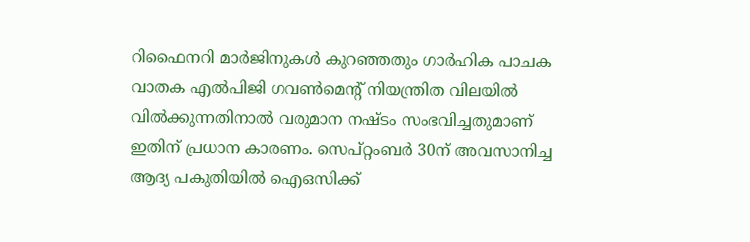റിഫൈനറി മാര്‍ജിനുകള്‍ കുറഞ്ഞതും ഗാര്‍ഹിക പാചക വാതക എല്‍പിജി ഗവണ്‍മെന്റ് നിയന്ത്രിത വിലയില്‍ വില്‍ക്കുന്നതിനാല്‍ വരുമാന നഷ്ടം സംഭവിച്ചതുമാണ് ഇതിന് പ്രധാന കാരണം. സെപ്റ്റംബര്‍ 30ന് അവസാനിച്ച ആദ്യ പകുതിയില്‍ ഐഒസിക്ക്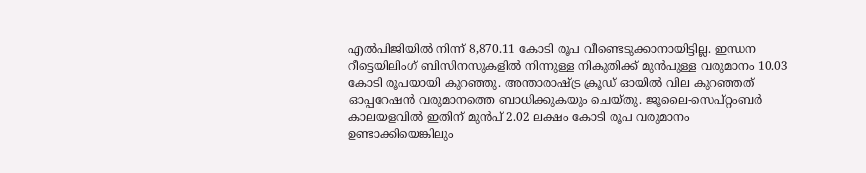എല്‍പിജിയില്‍ നിന്ന് 8,870.11 കോടി രൂപ വീണ്ടെടുക്കാനായിട്ടില്ല. ഇന്ധന റീട്ടെയിലിംഗ് ബിസിനസുകളില്‍ നിന്നുള്ള നികുതിക്ക് മുന്‍പുള്ള വരുമാനം 10.03 കോടി രൂപയായി കുറഞ്ഞു. അന്താരാഷ്ട്ര ക്രൂഡ് ഓയില്‍ വില കുറഞ്ഞത് ഓപ്പറേഷന്‍ വരുമാനത്തെ ബാധിക്കുകയും ചെയ്തു. ജൂലൈ-സെപ്റ്റംബര്‍ കാലയളവില്‍ ഇതിന് മുന്‍പ് 2.02 ലക്ഷം കോടി രൂപ വരുമാനം ഉണ്ടാക്കിയെങ്കിലും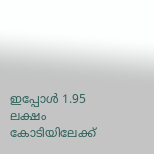ഇപ്പോള്‍ 1.95 ലക്ഷം കോടിയിലേക്ക്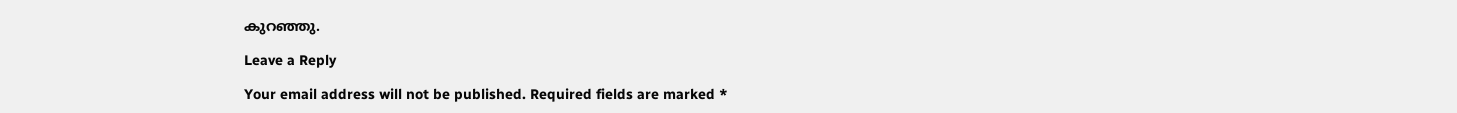കുറഞ്ഞു.

Leave a Reply

Your email address will not be published. Required fields are marked *